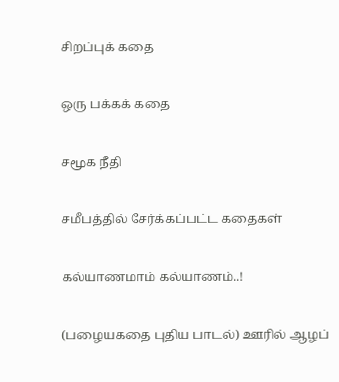சிறப்புக் கதை

ஒரு பக்கக் கதை

சமூக நீதி

சமீபத்தில் சேர்க்கப்பட்ட கதைகள்

கல்யாணமாம் கல்யாணம்..!

(பழையகதை புதிய பாடல்) ஊரில் ஆழப்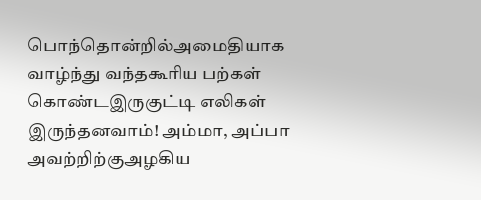பொந்தொன்றில்அமைதியாக வாழ்ந்து வந்தகூரிய பற்கள் கொண்டஇருகுட்டி எலிகள் இருந்தனவாம்! அம்மா, அப்பா அவற்றிற்குஅழகிய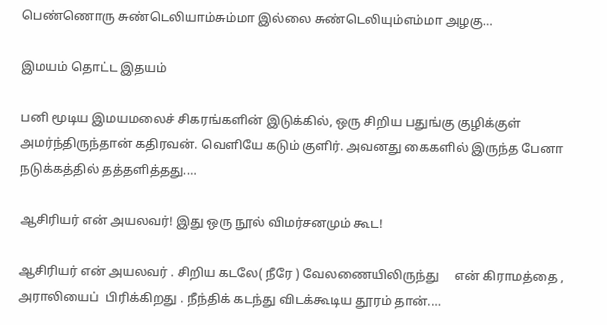பெண்ணொரு சுண்டெலியாம்சும்மா இல்லை சுண்டெலியும்எம்மா அழகு…

இமயம் தொட்ட இதயம்

பனி மூடிய இமயமலைச் சிகரங்களின் இடுக்கில், ஒரு சிறிய பதுங்கு குழிக்குள் அமர்ந்திருந்தான் கதிரவன். வெளியே கடும் குளிர். அவனது கைகளில் இருந்த பேனா நடுக்கத்தில் தத்தளித்தது.…

ஆசிரியர் என் அயலவர்! இது ஒரு நூல் விமர்சனமும் கூட!

ஆசிரியர் என் அயலவர் . சிறிய கடலே( நீரே ) வேலணையிலிருந்து     என் கிராமத்தை ,   அராலியைப்  பிரிக்கிறது . நீந்திக் கடந்து விடக்கூடிய தூரம் தான்.…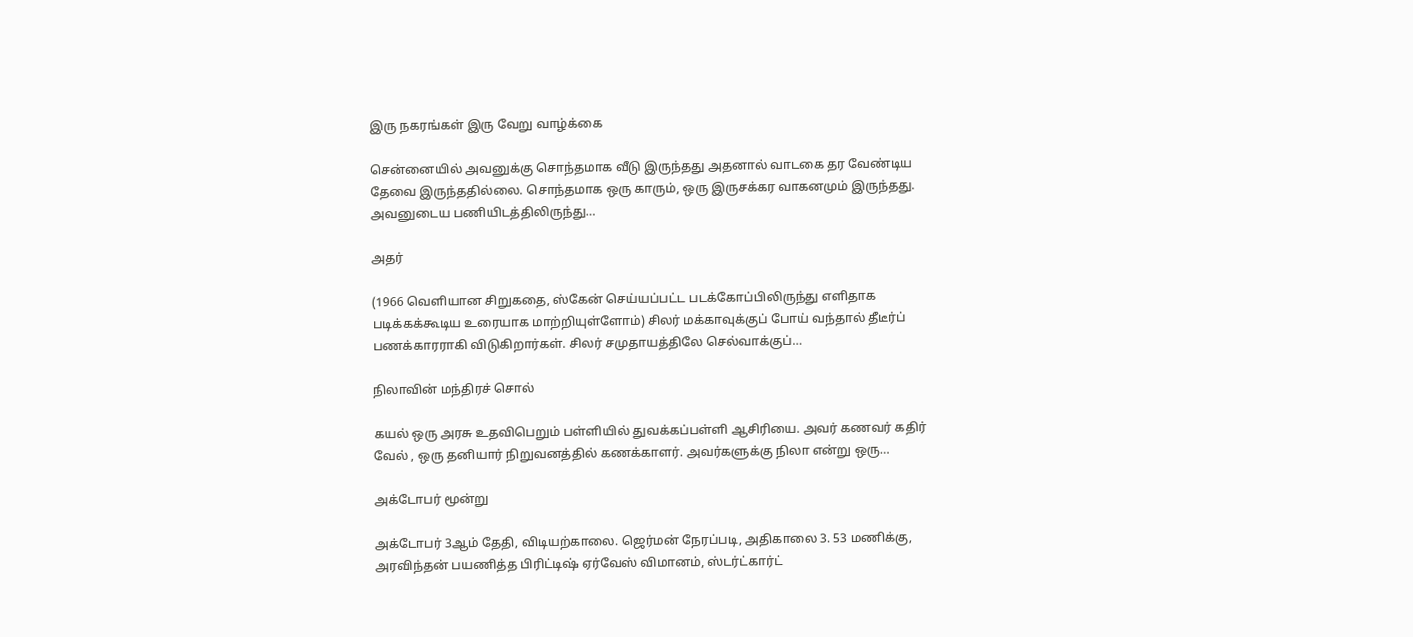இரு நகரங்கள் இரு வேறு வாழ்க்கை

சென்னையில் அவனுக்கு சொந்தமாக வீடு இருந்தது அதனால் வாடகை தர வேண்டிய தேவை இருந்ததில்லை. சொந்தமாக ஒரு காரும், ஒரு இருசக்கர வாகனமும் இருந்தது. அவனுடைய பணியிடத்திலிருந்து…

அதர்

(1966 வெளியான சிறுகதை, ஸ்கேன் செய்யப்பட்ட படக்கோப்பிலிருந்து எளிதாக படிக்கக்கூடிய உரையாக மாற்றியுள்ளோம்) சிலர் மக்காவுக்குப் போய் வந்தால் தீடீர்ப் பணக்காரராகி விடுகிறார்கள். சிலர் சமுதாயத்திலே செல்வாக்குப்…

நிலாவின் மந்திரச் சொல்

கயல் ஒரு அரசு உதவிபெறும் பள்ளியில் துவக்கப்பள்ளி ஆசிரியை. அவர் கணவர் கதிர் வேல் , ஒரு தனியார் நிறுவனத்தில் கணக்காளர். அவர்களுக்கு நிலா என்று ஒரு…

அக்டோபர் மூன்று

அக்டோபர் 3ஆம் தேதி, விடியற்காலை. ஜெர்மன் நேரப்படி, அதிகாலை 3. 53 மணிக்கு, அரவிந்தன் பயணித்த பிரிட்டிஷ் ஏர்வேஸ் விமானம், ஸ்டர்ட்கார்ட்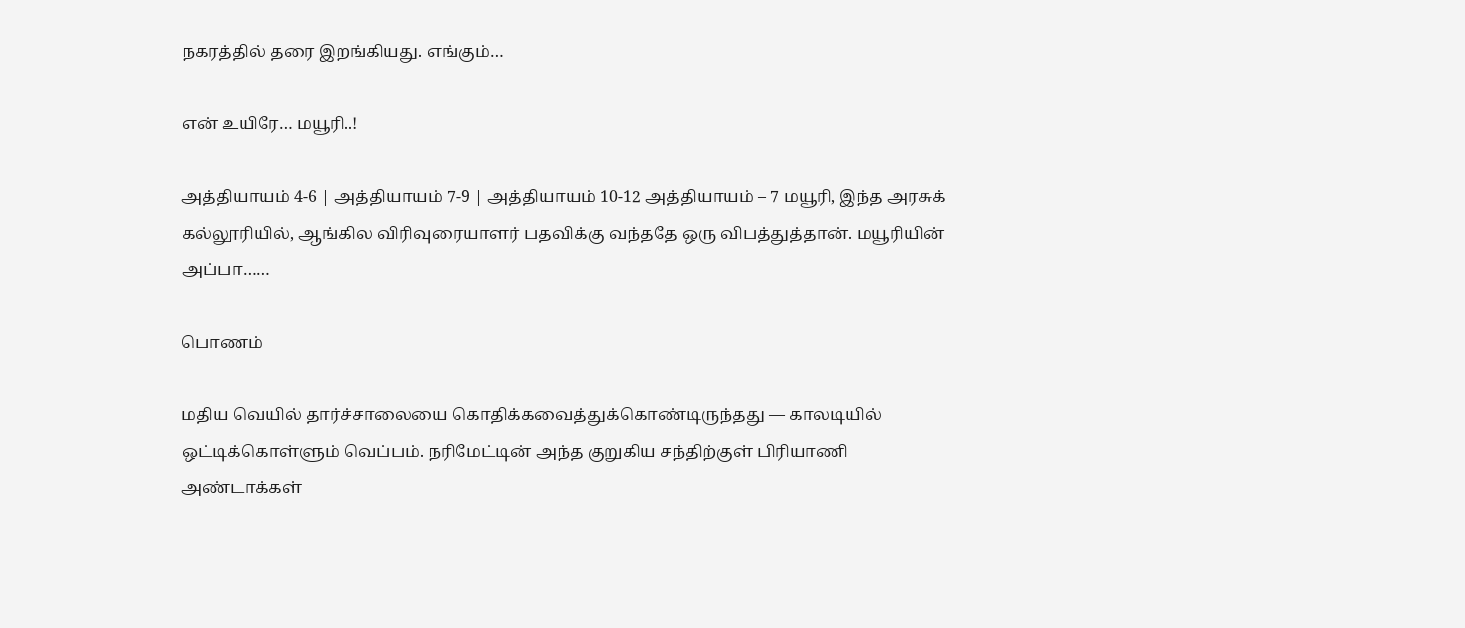நகரத்தில் தரை இறங்கியது. எங்கும்…

என் உயிரே… மயூரி..!

அத்தியாயம் 4-6 | அத்தியாயம் 7-9 | அத்தியாயம் 10-12 அத்தியாயம் – 7 மயூரி, இந்த அரசுக் கல்லூரியில், ஆங்கில விரிவுரையாளர் பதவிக்கு வந்ததே ஒரு விபத்துத்தான். மயூரியின் அப்பா……

பொணம்

மதிய வெயில் தார்ச்சாலையை கொதிக்கவைத்துக்கொண்டிருந்தது — காலடியில் ஒட்டிக்கொள்ளும் வெப்பம். நரிமேட்டின் அந்த குறுகிய சந்திற்குள் பிரியாணி அண்டாக்கள்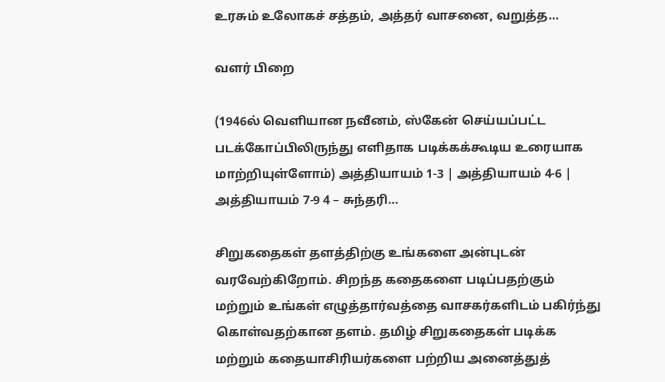உரசும் உலோகச் சத்தம், அத்தர் வாசனை, வறுத்த…

வளர் பிறை

(1946ல் வெளியான நவீனம், ஸ்கேன் செய்யப்பட்ட படக்கோப்பிலிருந்து எளிதாக படிக்கக்கூடிய உரையாக மாற்றியுள்ளோம்) அத்தியாயம் 1-3 | அத்தியாயம் 4-6 | அத்தியாயம் 7-9 4 – சுந்தரி…

சிறுகதைகள் தளத்திற்கு உங்களை அன்புடன் வரவேற்கிறோம். சிறந்த கதைகளை படிப்பதற்கும் மற்றும் உங்கள் எழுத்தார்வத்தை வாசகர்களிடம் பகிர்ந்து கொள்வதற்கான தளம். தமிழ் சிறுகதைகள் படிக்க மற்றும் கதையாசிரியர்களை பற்றிய அனைத்துத்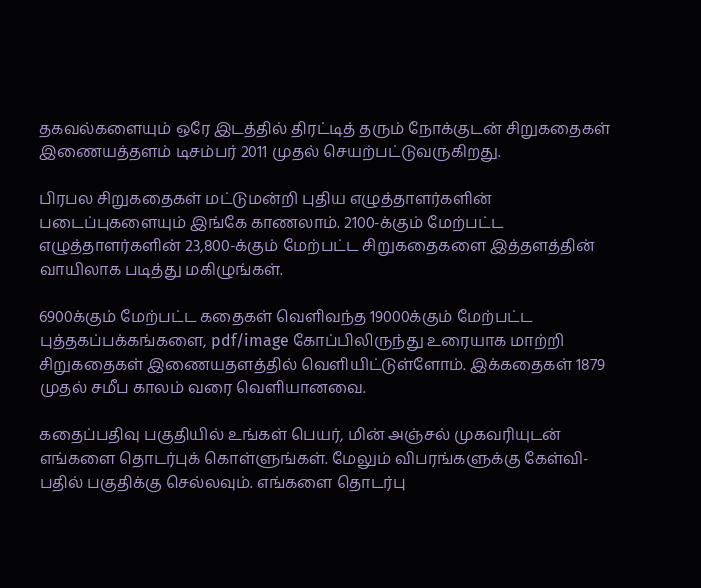தகவல்களையும் ஒரே இடத்தில் திரட்டித் தரும் நோக்குடன் சிறுகதைகள் இணையத்தளம் டிசம்பர் 2011 முதல் செயற்பட்டுவருகிறது.

பிரபல சிறுகதைகள் மட்டுமன்றி புதிய எழுத்தாளர்களின் படைப்புகளையும் இங்கே காணலாம். 2100-க்கும் மேற்பட்ட எழுத்தாளர்களின் 23,800-க்கும் மேற்பட்ட சிறுகதைகளை இத்தளத்தின் வாயிலாக படித்து மகிழுங்கள்.

6900க்கும் மேற்பட்ட கதைகள் வெளிவந்த 19000க்கும் மேற்பட்ட புத்தகப்பக்கங்களை, pdf/image கோப்பிலிருந்து உரையாக மாற்றி சிறுகதைகள் இணையதளத்தில் வெளியிட்டுள்ளோம். இக்கதைகள் 1879 முதல் சமீப காலம் வரை வெளியானவை.

கதைப்பதிவு பகுதியில் உங்கள் பெயர், மின் அஞ்சல் முகவரியுடன் எங்களை தொடர்புக் கொள்ளுங்கள். மேலும் விபரங்களுக்கு கேள்வி-பதில் பகுதிக்கு செல்லவும். எங்களை தொடர்பு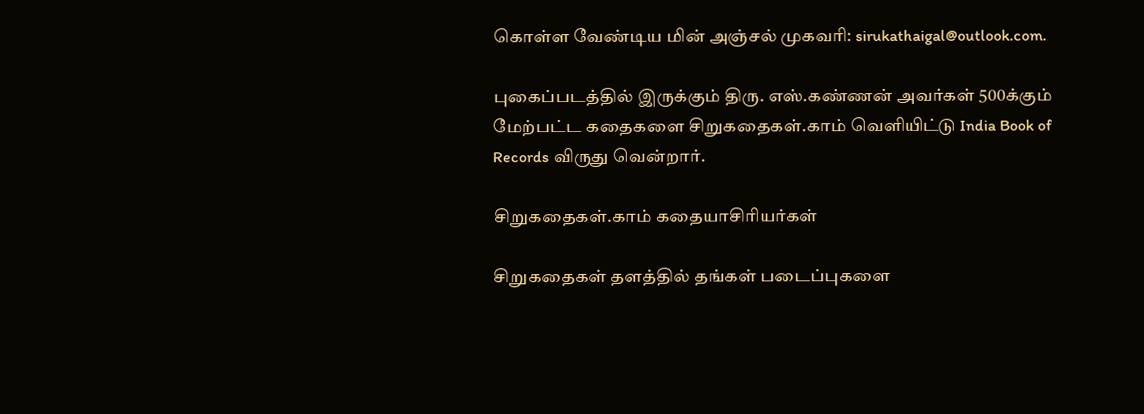கொள்ள வேண்டிய மின் அஞ்சல் முகவரி: sirukathaigal@outlook.com.

புகைப்படத்தில் இருக்கும் திரு. எஸ்.கண்ணன் அவர்கள் 500க்கும் மேற்பட்ட கதைகளை சிறுகதைகள்.காம் வெளியிட்டு India Book of Records விருது வென்றார்.

சிறுகதைகள்.காம் கதையாசிரியர்கள்

சிறுகதைகள் தளத்தில் தங்கள் படைப்புகளை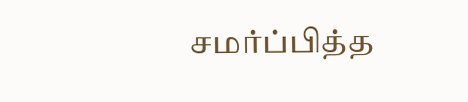சமர்ப்பித்த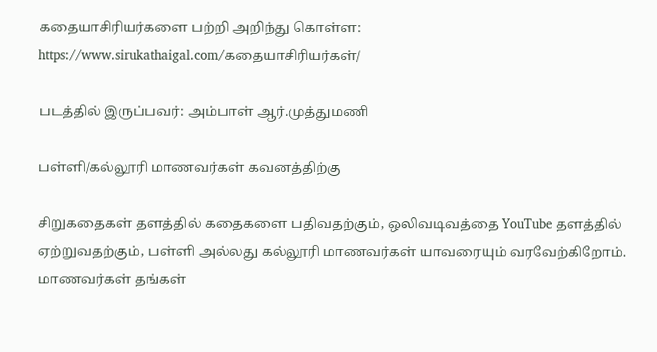கதையாசிரியர்களை பற்றி அறிந்து கொள்ள:
https://www.sirukathaigal.com/கதையாசிரியர்கள்/

படத்தில் இருப்பவர்: அம்பாள் ஆர்.முத்துமணி

பள்ளி/கல்லூரி மாணவர்கள் கவனத்திற்கு

சிறுகதைகள் தளத்தில் கதைகளை பதிவதற்கும், ஒலிவடிவத்தை YouTube தளத்தில் ஏற்றுவதற்கும், பள்ளி அல்லது கல்லூரி மாணவர்கள் யாவரையும் வரவேற்கிறோம். மாணவர்கள் தங்கள்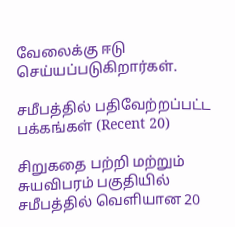வேலைக்கு ஈடு செய்யப்படுகிறார்கள்.

சமீபத்தில் பதிவேற்றப்பட்ட பக்கங்கள் (Recent 20)

சிறுகதை பற்றி மற்றும் சுயவிபரம் பகுதியில் சமீபத்தில் வெளியான 20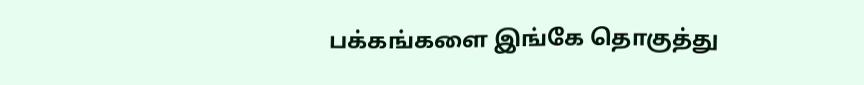பக்கங்களை இங்கே தொகுத்து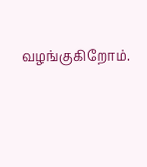வழங்குகிறோம்.